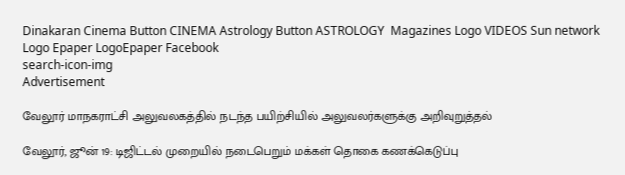Dinakaran Cinema Button CINEMA Astrology Button ASTROLOGY  Magazines Logo VIDEOS Sun network Logo Epaper LogoEpaper Facebook
search-icon-img
Advertisement

வேலூர் மாநகராட்சி அலுவலகத்தில் நடந்த பயிற்சியில் அலுவலர்களுக்கு அறிவுறுத்தல்

வேலூர், ஜூன் 19: டிஜிட்டல் முறையில் நடைபெறும் மக்கள் தொகை கணக்கெடுப்பு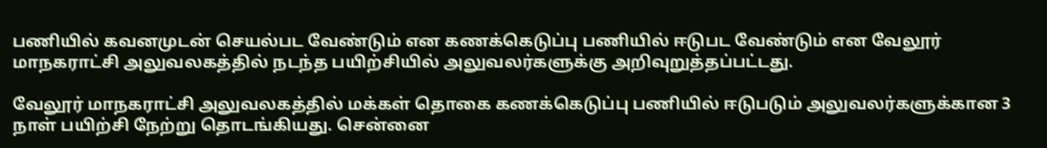பணியில் கவனமுடன் செயல்பட வேண்டும் என கணக்கெடுப்பு பணியில் ஈடுபட வேண்டும் என வேலூர் மாநகராட்சி அலுவலகத்தில் நடந்த பயிற்சியில் அலுவலர்களுக்கு அறிவுறுத்தப்பட்டது.

வேலூர் மாநகராட்சி அலுவலகத்தில் மக்கள் தொகை கணக்கெடுப்பு பணியில் ஈடுபடும் அலுவலர்களுக்கான 3 நாள் பயிற்சி நேற்று தொடங்கியது. சென்னை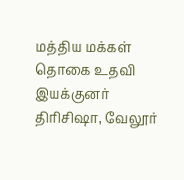மத்திய மக்கள் தொகை உதவி இயக்குனர் திரிசிஷா, வேலூர்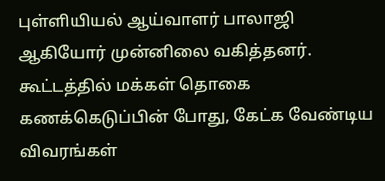புள்ளியியல் ஆய்வாளர் பாலாஜி ஆகியோர் முன்னிலை வகித்தனர். கூட்டத்தில் மக்கள் தொகை கணக்கெடுப்பின் போது, கேட்க வேண்டிய விவரங்கள்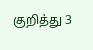குறித்து 3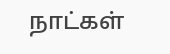நாட்கள்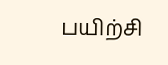பயிற்சி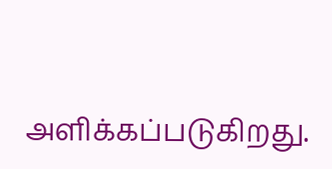அளிக்கப்படுகிறது.